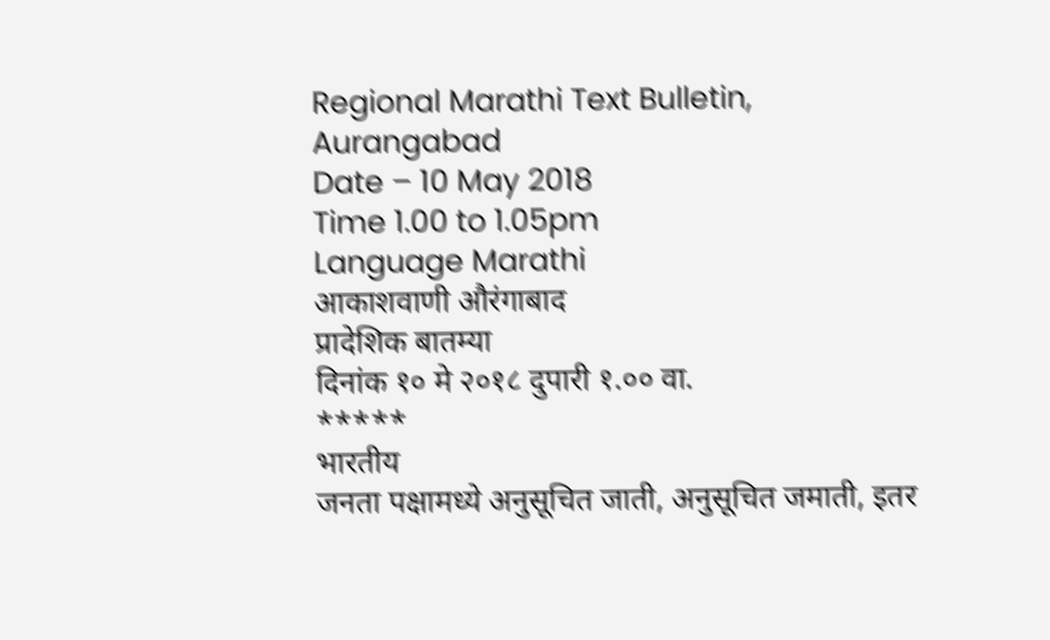Regional Marathi Text Bulletin, Aurangabad
Date – 10 May 2018
Time 1.00 to 1.05pm
Language Marathi
आकाशवाणी औरंगाबाद
प्रादेशिक बातम्या
दिनांक १० मे २०१८ दुपारी १.०० वा.
*****
भारतीय
जनता पक्षामध्ये अनुसूचित जाती, अनुसूचित जमाती, इतर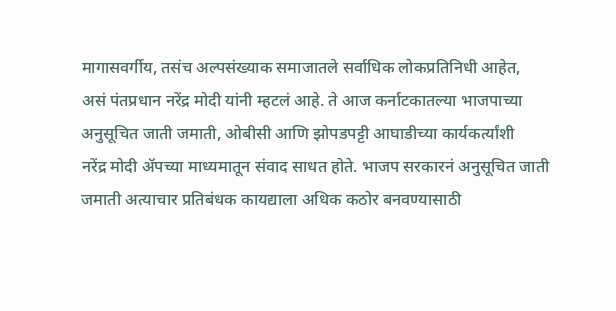मागासवर्गीय, तसंच अल्पसंख्याक समाजातले सर्वाधिक लोकप्रतिनिधी आहेत,
असं पंतप्रधान नरेंद्र मोदी यांनी म्हटलं आहे. ते आज कर्नाटकातल्या भाजपाच्या
अनुसूचित जाती जमाती, ओबीसी आणि झोपडपट्टी आघाडीच्या कार्यकर्त्यांशी
नरेंद्र मोदी ॲपच्या माध्यमातून संवाद साधत होते. भाजप सरकारनं अनुसूचित जाती
जमाती अत्याचार प्रतिबंधक कायद्याला अधिक कठोर बनवण्यासाठी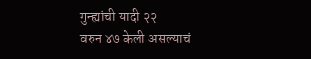गुन्ह्यांची यादी २२
वरुन ४७ केली असल्याचं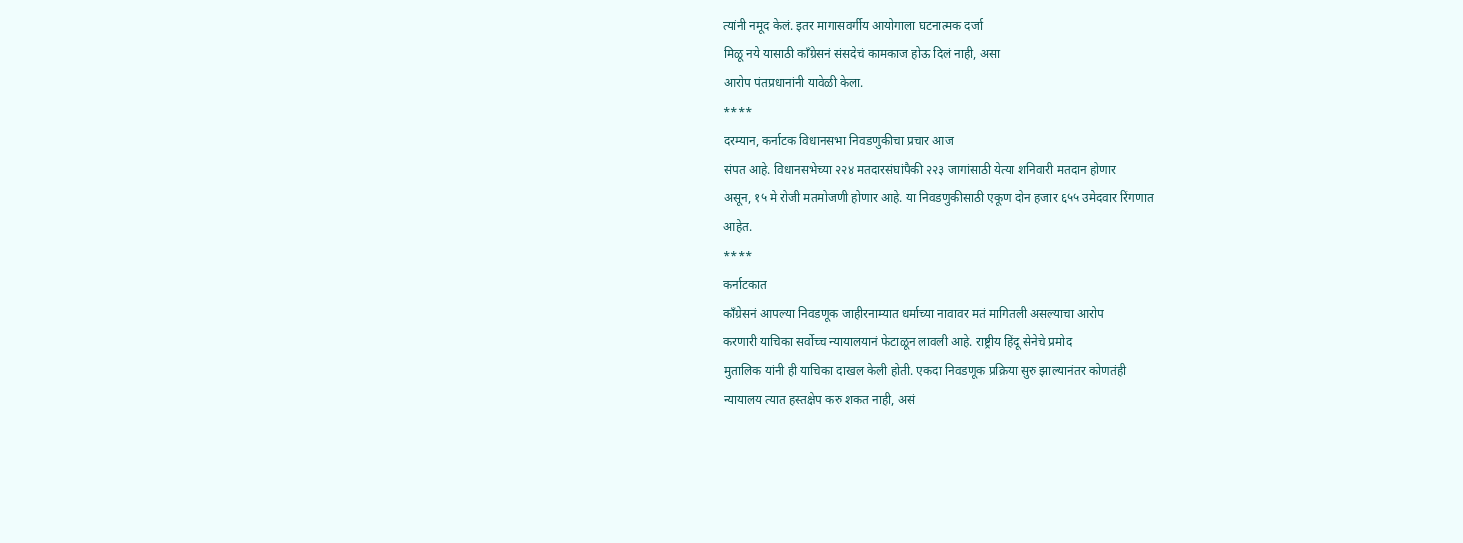त्यांनी नमूद केलं. इतर मागासवर्गीय आयोगाला घटनात्मक दर्जा
मिळू नये यासाठी काँग्रेसनं संसदेचं कामकाज होऊ दिलं नाही, असा
आरोप पंतप्रधानांनी यावेळी केला.
****
दरम्यान, कर्नाटक विधानसभा निवडणुकीचा प्रचार आज
संपत आहे. विधानसभेच्या २२४ मतदारसंघांपैकी २२३ जागांसाठी येत्या शनिवारी मतदान होणार
असून, १५ मे रोजी मतमोजणी होणार आहे. या निवडणुकीसाठी एकूण दोन हजार ६५५ उमेदवार रिंगणात
आहेत.
****
कर्नाटकात
काँग्रेसनं आपल्या निवडणूक जाहीरनाम्यात धर्माच्या नावावर मतं मागितली असल्याचा आरोप
करणारी याचिका सर्वोच्च न्यायालयानं फेटाळून लावली आहे. राष्ट्रीय हिंदू सेनेचे प्रमोद
मुतालिक यांनी ही याचिका दाखल केली होती. एकदा निवडणूक प्रक्रिया सुरु झाल्यानंतर कोणतंही
न्यायालय त्यात हस्तक्षेप करु शकत नाही, असं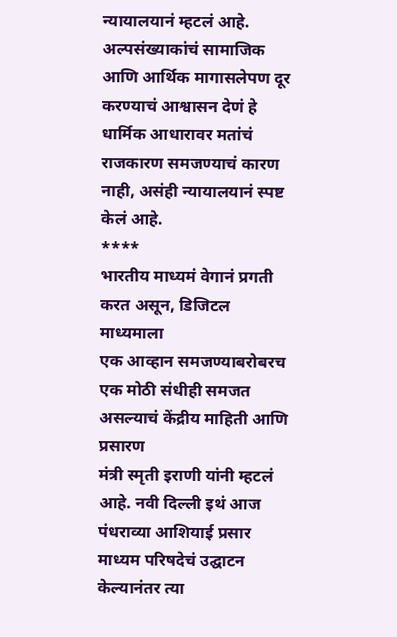न्यायालयानं म्हटलं आहे. अल्पसंख्याकांचं सामाजिक आणि आर्थिक मागासलेपण दूर करण्याचं आश्वासन देणं हे धार्मिक आधारावर मतांचं
राजकारण समजण्याचं कारण नाही, असंही न्यायालयानं स्पष्ट केलं आहे.
****
भारतीय माध्यमं वेगानं प्रगती करत असून, डिजिटल माध्यमाला
एक आव्हान समजण्याबरोबरच एक मोठी संधीही समजत असल्याचं केंद्रीय माहिती आणि प्रसारण
मंत्री स्मृती इराणी यांनी म्हटलं आहे. नवी दिल्ली इथं आज पंधराव्या आशियाई प्रसार
माध्यम परिषदेचं उद्घाटन केल्यानंतर त्या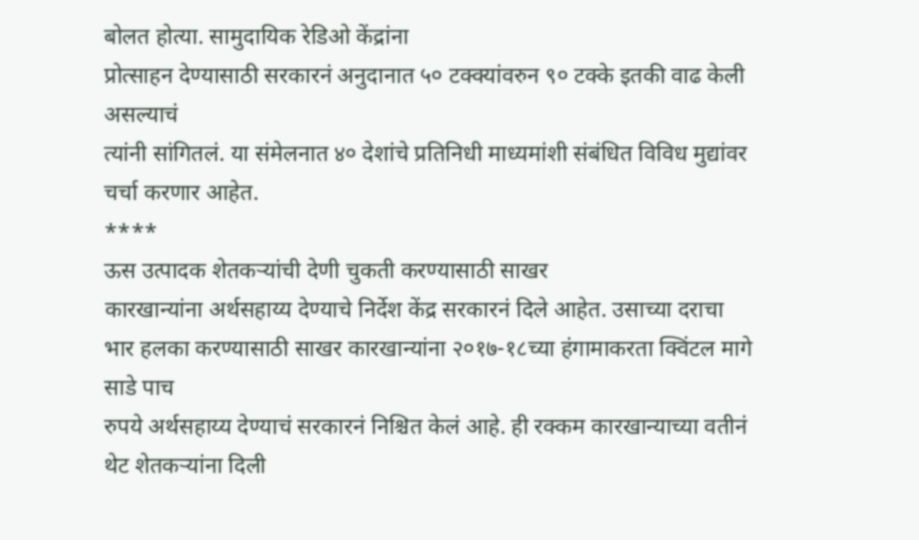बोलत होत्या. सामुदायिक रेडिओ केंद्रांना
प्रोत्साहन देण्यासाठी सरकारनं अनुदानात ५० टक्क्यांवरुन ९० टक्के इतकी वाढ केली असल्याचं
त्यांनी सांगितलं. या संमेलनात ४० देशांचे प्रतिनिधी माध्यमांशी संबंधित विविध मुद्यांवर
चर्चा करणार आहेत.
****
ऊस उत्पादक शेतकऱ्यांची देणी चुकती करण्यासाठी साखर
कारखान्यांना अर्थसहाय्य देण्याचे निर्देश केंद्र सरकारनं दिले आहेत. उसाच्या दराचा
भार हलका करण्यासाठी साखर कारखान्यांना २०१७-१८च्या हंगामाकरता क्विंटल मागे साडे पाच
रुपये अर्थसहाय्य देण्याचं सरकारनं निश्चित केलं आहे. ही रक्कम कारखान्याच्या वतीनं
थेट शेतकऱ्यांना दिली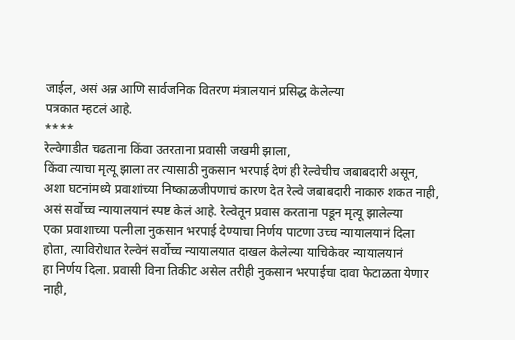जाईल, असं अन्न आणि सार्वजनिक वितरण मंत्रालयानं प्रसिद्ध केलेल्या
पत्रकात म्हटलं आहे.
****
रेल्वेगाडीत चढताना किंवा उतरताना प्रवासी जखमी झाला,
किंवा त्याचा मृत्यू झाला तर त्यासाठी नुकसान भरपाई देणं ही रेल्वेचीच जबाबदारी असून,
अशा घटनांमध्ये प्रवाशांच्या निष्काळजीपणाचं कारण देत रेल्वे जबाबदारी नाकारु शकत नाही,
असं सर्वोच्च न्यायालयानं स्पष्ट केलं आहे. रेल्वेतून प्रवास करताना पडून मृत्यू झालेल्या
एका प्रवाशाच्या पत्नीला नुकसान भरपाई देण्याचा निर्णय पाटणा उच्च न्यायालयानं दिला
होता, त्याविरोधात रेल्वेनं सर्वोच्च न्यायालयात दाखल केलेल्या याचिकेवर न्यायालयानं
हा निर्णय दिला. प्रवासी विना तिकीट असेल तरीही नुकसान भरपाईचा दावा फेटाळता येणार
नाही,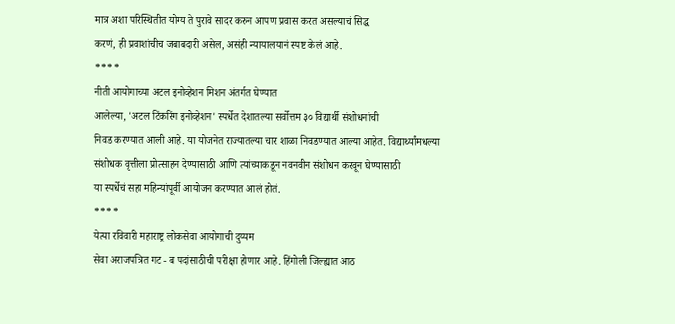मात्र अशा परिस्थितीत योग्य ते पुरावे सादर करुन आपण प्रवास करत असल्याचं सिद्ध
करणं, ही प्रवाशांचीच जबाबदारी असेल, असंही न्यायालयानं स्पष्ट केलं आहे.
****
नीती आयोगाच्या अटल इनोव्हेशन मिशन अंतर्गत घेण्यात
आलेल्या, 'अटल टिंकरिंग इनोव्हेशन' स्पर्धेत देशातल्या सर्वोत्तम ३० विद्यार्थी संशोधनांची
निवड करण्यात आली आहे. या योजनेत राज्यातल्या चार शाळा निवडण्यात आल्या आहेत. विद्यार्थ्यांमधल्या
संशोधक वृत्तीला प्रोत्साहन देण्यासाठी आणि त्यांच्याकडून नवनवीन संशोधन करवून घेण्यासाठी
या स्पर्धेचं सहा महिन्यांपूर्वी आयोजन करण्यात आलं होतं.
****
येत्या रविवारी महाराष्ट्र लोकसेवा आयोगाची दुय्यम
सेवा अराजपत्रित गट - ब पदांसाठीची परीक्षा होणार आहे. हिंगोली जिल्ह्यात आठ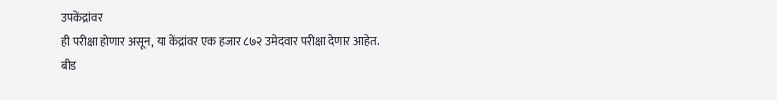उपकेंद्रांवर
ही परीक्षा होणार असून, या केंद्रांवर एक हजार ८७२ उमेदवार परीक्षा देणार आहेत.
बीड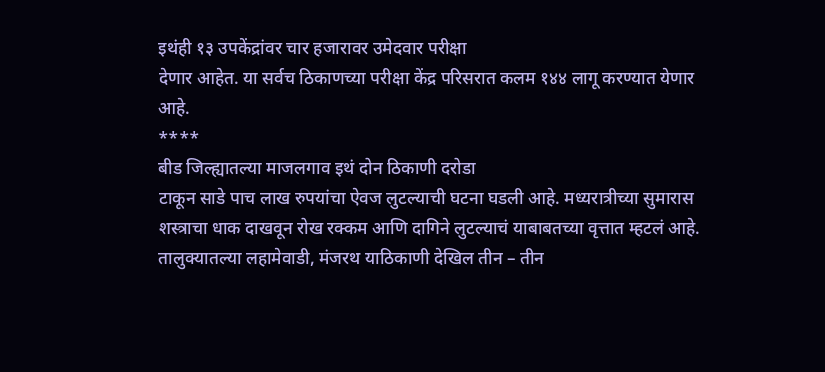इथंही १३ उपकेंद्रांवर चार हजारावर उमेदवार परीक्षा
देणार आहेत. या सर्वच ठिकाणच्या परीक्षा केंद्र परिसरात कलम १४४ लागू करण्यात येणार
आहे.
****
बीड जिल्ह्यातल्या माजलगाव इथं दोन ठिकाणी दरोडा
टाकून साडे पाच लाख रुपयांचा ऐवज लुटल्याची घटना घडली आहे. मध्यरात्रीच्या सुमारास
शस्त्राचा धाक दाखवून रोख रक्कम आणि दागिने लुटल्याचं याबाबतच्या वृत्तात म्हटलं आहे.
तालुक्यातल्या लहामेवाडी, मंजरथ याठिकाणी देखिल तीन – तीन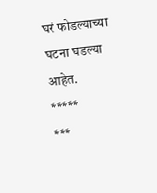घरं फोडल्याच्या घटना घडल्या
आहेत.
*****
***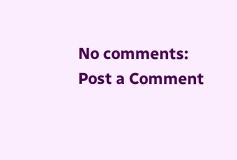No comments:
Post a Comment